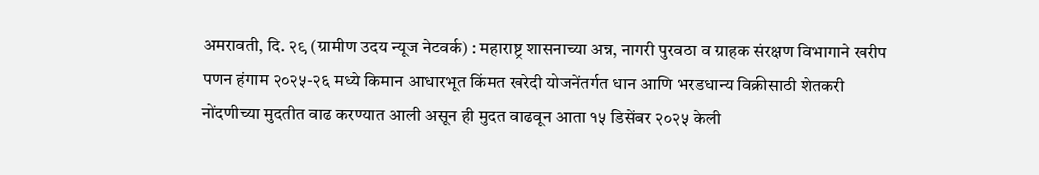अमरावती, दि. २९ (ग्रामीण उदय न्यूज नेटवर्क) : महाराष्ट्र शासनाच्या अन्न, नागरी पुरवठा व ग्राहक संरक्षण विभागाने खरीप पणन हंगाम २०२५-२६ मध्ये किमान आधारभूत किंमत खरेदी योजनेंतर्गत धान आणि भरडधान्य विक्रीसाठी शेतकरी नोंदणीच्या मुदतीत वाढ करण्यात आली असून ही मुदत वाढवून आता १५ डिसेंबर २०२५ केली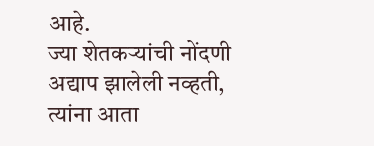आहे.
ज्या शेतकऱ्यांची नोंदणी अद्याप झालेली नव्हती, त्यांना आता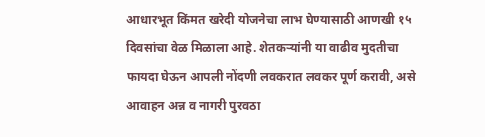आधारभूत किंमत खरेदी योजनेचा लाभ घेण्यासाठी आणखी १५ दिवसांचा वेळ मिळाला आहे. शेतकऱ्यांनी या वाढीव मुदतीचा फायदा घेऊन आपली नोंदणी लवकरात लवकर पूर्ण करावी, असे आवाहन अन्न व नागरी पुरवठा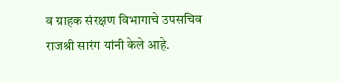व ग्राहक संरक्षण विभागाचे उपसचिव राजश्री सारंग यांनी केले आहे.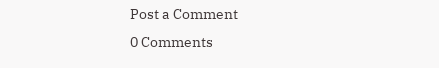Post a Comment
0 Comments